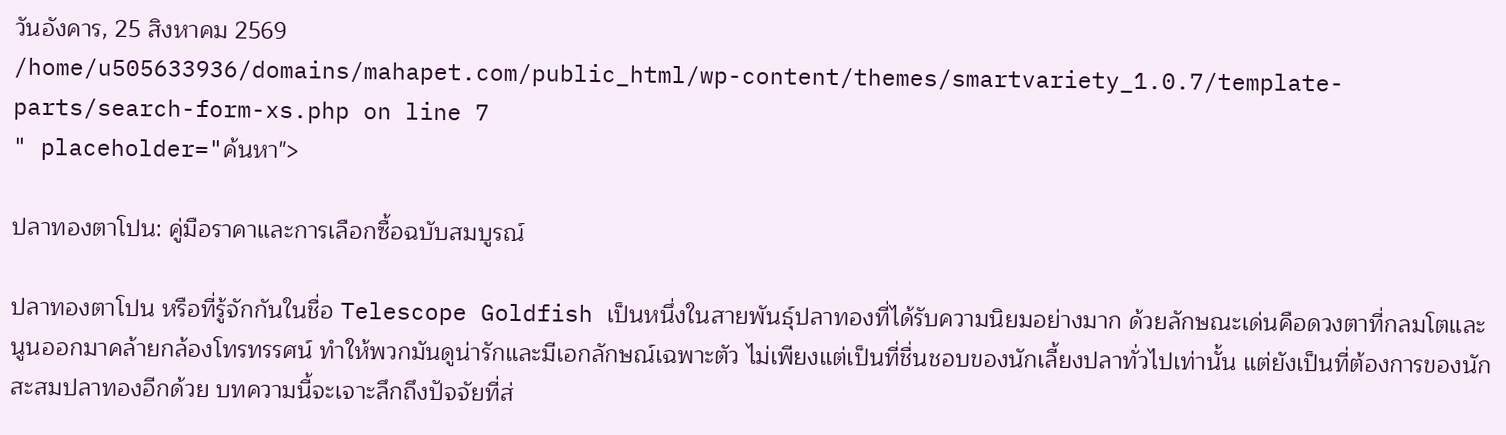วันอังคาร, 25 สิงหาคม 2569
/home/u505633936/domains/mahapet.com/public_html/wp-content/themes/smartvariety_1.0.7/template-parts/search-form-xs.php on line 7
" placeholder="ค้นหา">

ปลาทองตาโปน: คู่มือราคาและการเลือกซื้อฉบับสมบูรณ์

ปลาทองตาโปน หรือที่รู้จักกันในชื่อ Telescope Goldfish เป็นหนึ่งในสายพันธุ์ปลาทองที่ได้รับความนิยมอย่างมาก ด้วยลักษณะเด่นคือดวงตาที่กลมโตและนูนออกมาคล้ายกล้องโทรทรรศน์ ทำให้พวกมันดูน่ารักและมีเอกลักษณ์เฉพาะตัว ไม่เพียงแต่เป็นที่ชื่นชอบของนักเลี้ยงปลาทั่วไปเท่านั้น แต่ยังเป็นที่ต้องการของนักสะสมปลาทองอีกด้วย บทความนี้จะเจาะลึกถึงปัจจัยที่ส่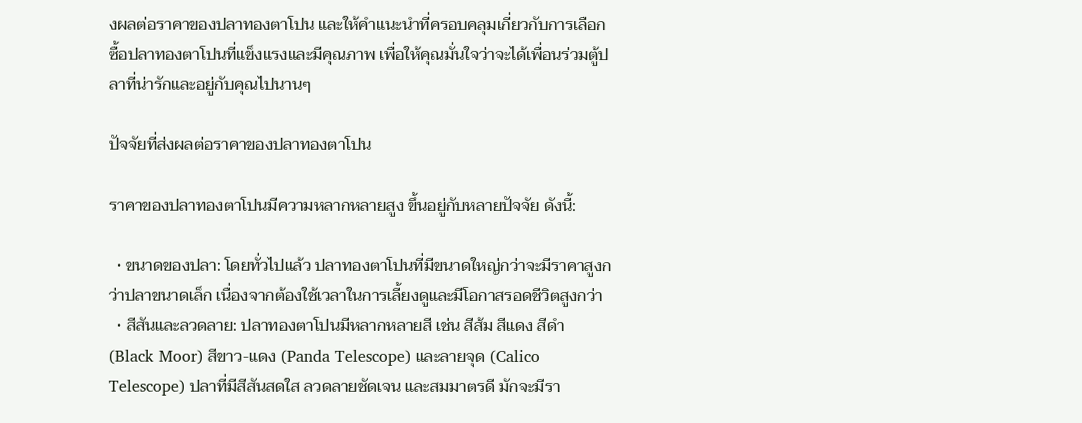งผลต่อราคาของปลาทองตาโปน และให้คำแนะนำที่ครอบคลุมเกี่ยวกับการเลือกซื้อปลาทองตาโปนที่แข็งแรงและมีคุณภาพ เพื่อให้คุณมั่นใจว่าจะได้เพื่อนร่วมตู้ปลาที่น่ารักและอยู่กับคุณไปนานๆ

ปัจจัยที่ส่งผลต่อราคาของปลาทองตาโปน

ราคาของปลาทองตาโปนมีความหลากหลายสูง ขึ้นอยู่กับหลายปัจจัย ดังนี้:

  • ขนาดของปลา: โดยทั่วไปแล้ว ปลาทองตาโปนที่มีขนาดใหญ่กว่าจะมีราคาสูงกว่าปลาขนาดเล็ก เนื่องจากต้องใช้เวลาในการเลี้ยงดูและมีโอกาสรอดชีวิตสูงกว่า
  • สีสันและลวดลาย: ปลาทองตาโปนมีหลากหลายสี เช่น สีส้ม สีแดง สีดำ (Black Moor) สีขาว-แดง (Panda Telescope) และลายจุด (Calico Telescope) ปลาที่มีสีสันสดใส ลวดลายชัดเจน และสมมาตรดี มักจะมีรา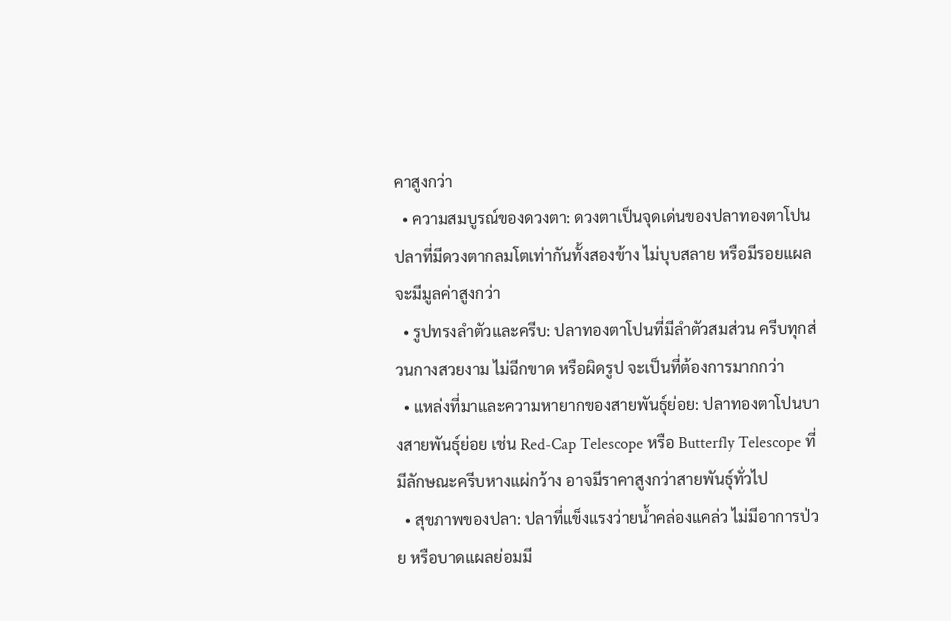คาสูงกว่า
  • ความสมบูรณ์ของดวงตา: ดวงตาเป็นจุดเด่นของปลาทองตาโปน ปลาที่มีดวงตากลมโตเท่ากันทั้งสองข้าง ไม่บุบสลาย หรือมีรอยแผล จะมีมูลค่าสูงกว่า
  • รูปทรงลำตัวและครีบ: ปลาทองตาโปนที่มีลำตัวสมส่วน ครีบทุกส่วนกางสวยงาม ไม่ฉีกขาด หรือผิดรูป จะเป็นที่ต้องการมากกว่า
  • แหล่งที่มาและความหายากของสายพันธุ์ย่อย: ปลาทองตาโปนบางสายพันธุ์ย่อย เช่น Red-Cap Telescope หรือ Butterfly Telescope ที่มีลักษณะครีบหางแผ่กว้าง อาจมีราคาสูงกว่าสายพันธุ์ทั่วไป
  • สุขภาพของปลา: ปลาที่แข็งแรงว่ายน้ำคล่องแคล่ว ไม่มีอาการป่วย หรือบาดแผลย่อมมี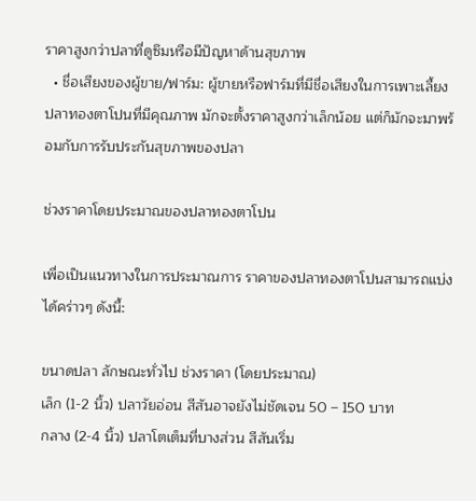ราคาสูงกว่าปลาที่ดูซึมหรือมีปัญหาด้านสุขภาพ
  • ชื่อเสียงของผู้ขาย/ฟาร์ม: ผู้ขายหรือฟาร์มที่มีชื่อเสียงในการเพาะเลี้ยงปลาทองตาโปนที่มีคุณภาพ มักจะตั้งราคาสูงกว่าเล็กน้อย แต่ก็มักจะมาพร้อมกับการรับประกันสุขภาพของปลา

ช่วงราคาโดยประมาณของปลาทองตาโปน

เพื่อเป็นแนวทางในการประมาณการ ราคาของปลาทองตาโปนสามารถแบ่งได้คร่าวๆ ดังนี้:

ขนาดปลา ลักษณะทั่วไป ช่วงราคา (โดยประมาณ)
เล็ก (1-2 นิ้ว) ปลาวัยอ่อน สีสันอาจยังไม่ชัดเจน 50 – 150 บาท
กลาง (2-4 นิ้ว) ปลาโตเต็มที่บางส่วน สีสันเริ่ม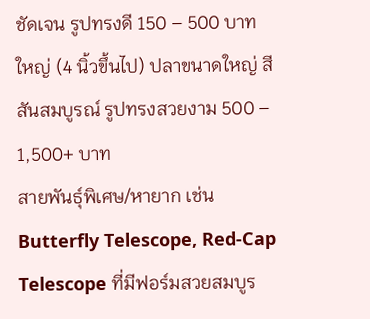ชัดเจน รูปทรงดี 150 – 500 บาท
ใหญ่ (4 นิ้วขึ้นไป) ปลาขนาดใหญ่ สีสันสมบูรณ์ รูปทรงสวยงาม 500 – 1,500+ บาท
สายพันธุ์พิเศษ/หายาก เช่น Butterfly Telescope, Red-Cap Telescope ที่มีฟอร์มสวยสมบูร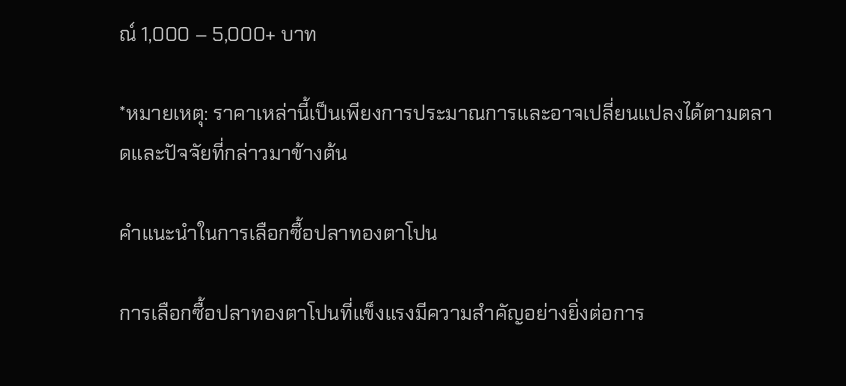ณ์ 1,000 – 5,000+ บาท

*หมายเหตุ: ราคาเหล่านี้เป็นเพียงการประมาณการและอาจเปลี่ยนแปลงได้ตามตลาดและปัจจัยที่กล่าวมาข้างต้น

คำแนะนำในการเลือกซื้อปลาทองตาโปน

การเลือกซื้อปลาทองตาโปนที่แข็งแรงมีความสำคัญอย่างยิ่งต่อการ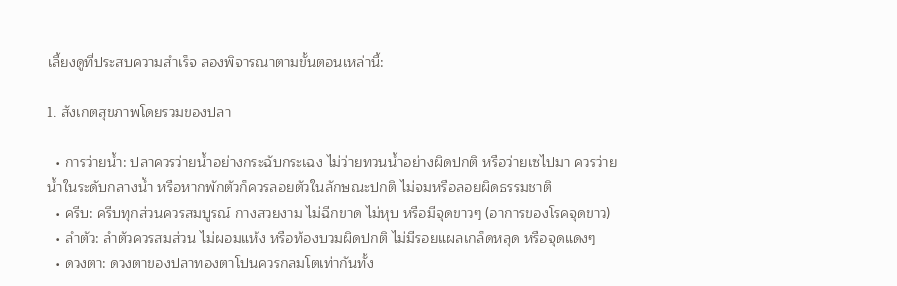เลี้ยงดูที่ประสบความสำเร็จ ลองพิจารณาตามขั้นตอนเหล่านี้:

1. สังเกตสุขภาพโดยรวมของปลา

  • การว่ายน้ำ: ปลาควรว่ายน้ำอย่างกระฉับกระเฉง ไม่ว่ายทวนน้ำอย่างผิดปกติ หรือว่ายเซไปมา ควรว่ายน้ำในระดับกลางน้ำ หรือหากพักตัวก็ควรลอยตัวในลักษณะปกติ ไม่จมหรือลอยผิดธรรมชาติ
  • ครีบ: ครีบทุกส่วนควรสมบูรณ์ กางสวยงาม ไม่ฉีกขาด ไม่หุบ หรือมีจุดขาวๆ (อาการของโรคจุดขาว)
  • ลำตัว: ลำตัวควรสมส่วน ไม่ผอมแห้ง หรือท้องบวมผิดปกติ ไม่มีรอยแผลเกล็ดหลุด หรือจุดแดงๆ
  • ดวงตา: ดวงตาของปลาทองตาโปนควรกลมโตเท่ากันทั้ง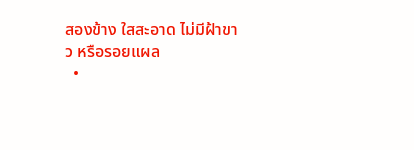สองข้าง ใสสะอาด ไม่มีฝ้าขาว หรือรอยแผล
  •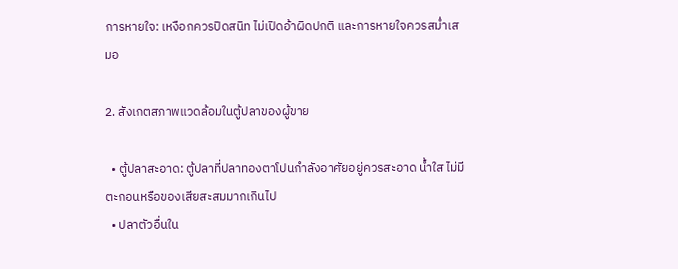การหายใจ: เหงือกควรปิดสนิท ไม่เปิดอ้าผิดปกติ และการหายใจควรสม่ำเสมอ

2. สังเกตสภาพแวดล้อมในตู้ปลาของผู้ขาย

  • ตู้ปลาสะอาด: ตู้ปลาที่ปลาทองตาโปนกำลังอาศัยอยู่ควรสะอาด น้ำใส ไม่มีตะกอนหรือของเสียสะสมมากเกินไป
  • ปลาตัวอื่นใน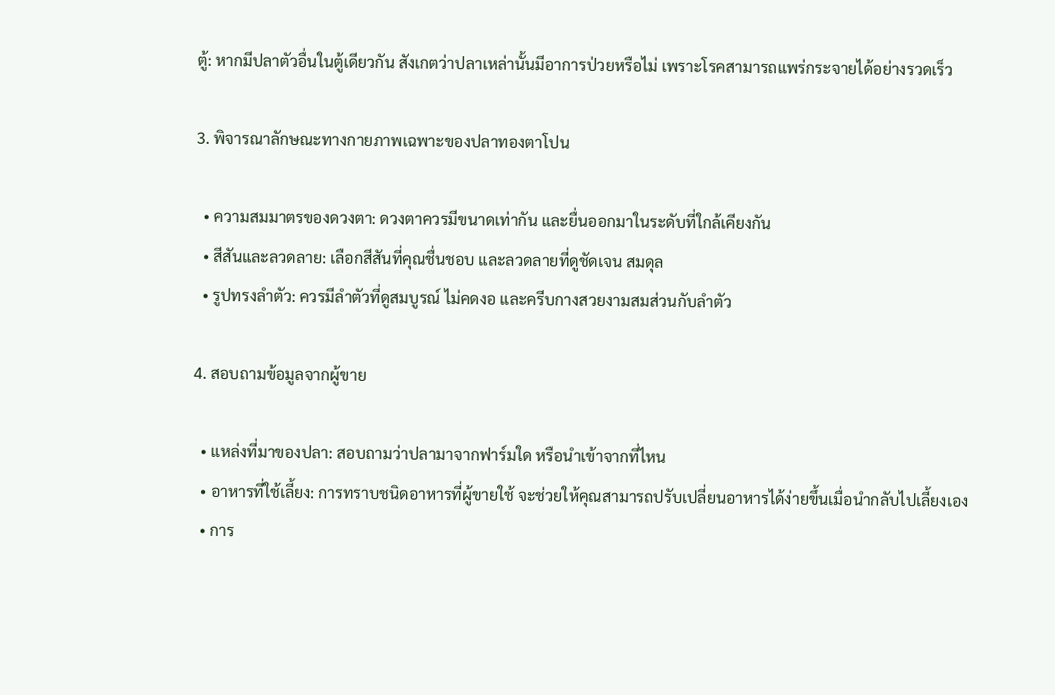ตู้: หากมีปลาตัวอื่นในตู้เดียวกัน สังเกตว่าปลาเหล่านั้นมีอาการป่วยหรือไม่ เพราะโรคสามารถแพร่กระจายได้อย่างรวดเร็ว

3. พิจารณาลักษณะทางกายภาพเฉพาะของปลาทองตาโปน

  • ความสมมาตรของดวงตา: ดวงตาควรมีขนาดเท่ากัน และยื่นออกมาในระดับที่ใกล้เคียงกัน
  • สีสันและลวดลาย: เลือกสีสันที่คุณชื่นชอบ และลวดลายที่ดูชัดเจน สมดุล
  • รูปทรงลำตัว: ควรมีลำตัวที่ดูสมบูรณ์ ไม่คดงอ และครีบกางสวยงามสมส่วนกับลำตัว

4. สอบถามข้อมูลจากผู้ขาย

  • แหล่งที่มาของปลา: สอบถามว่าปลามาจากฟาร์มใด หรือนำเข้าจากที่ไหน
  • อาหารที่ใช้เลี้ยง: การทราบชนิดอาหารที่ผู้ขายใช้ จะช่วยให้คุณสามารถปรับเปลี่ยนอาหารได้ง่ายขึ้นเมื่อนำกลับไปเลี้ยงเอง
  • การ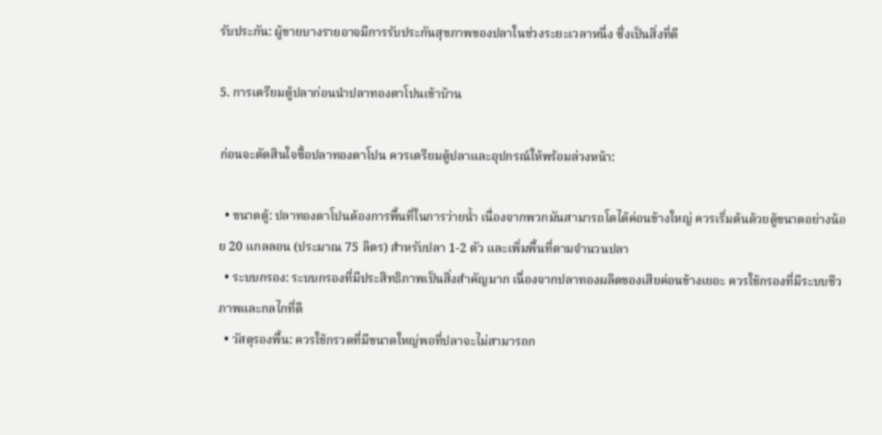รับประกัน: ผู้ขายบางรายอาจมีการรับประกันสุขภาพของปลาในช่วงระยะเวลาหนึ่ง ซึ่งเป็นสิ่งที่ดี

5. การเตรียมตู้ปลาก่อนนำปลาทองตาโปนเข้าบ้าน

ก่อนจะตัดสินใจซื้อปลาทองตาโปน ควรเตรียมตู้ปลาและอุปกรณ์ให้พร้อมล่วงหน้า:

  • ขนาดตู้: ปลาทองตาโปนต้องการพื้นที่ในการว่ายน้ำ เนื่องจากพวกมันสามารถโตได้ค่อนข้างใหญ่ ควรเริ่มต้นด้วยตู้ขนาดอย่างน้อย 20 แกลลอน (ประมาณ 75 ลิตร) สำหรับปลา 1-2 ตัว และเพิ่มพื้นที่ตามจำนวนปลา
  • ระบบกรอง: ระบบกรองที่มีประสิทธิภาพเป็นสิ่งสำคัญมาก เนื่องจากปลาทองผลิตของเสียค่อนข้างเยอะ ควรใช้กรองที่มีระบบชีวภาพและกลไกที่ดี
  • วัสดุรองพื้น: ควรใช้กรวดที่มีขนาดใหญ่พอที่ปลาจะไม่สามารถก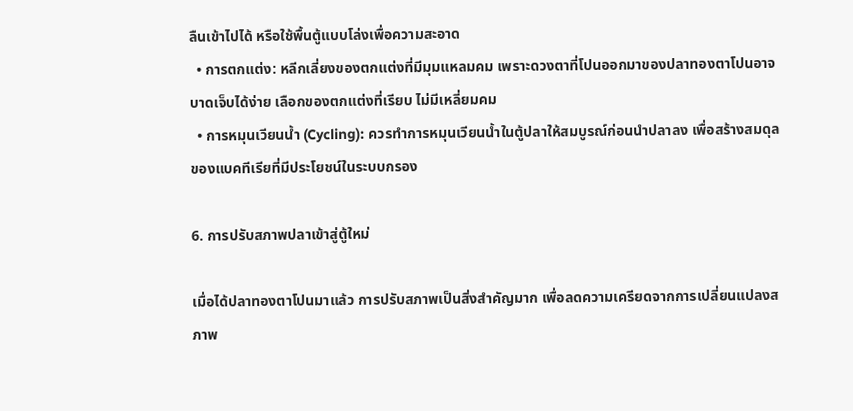ลืนเข้าไปได้ หรือใช้พื้นตู้แบบโล่งเพื่อความสะอาด
  • การตกแต่ง: หลีกเลี่ยงของตกแต่งที่มีมุมแหลมคม เพราะดวงตาที่โปนออกมาของปลาทองตาโปนอาจบาดเจ็บได้ง่าย เลือกของตกแต่งที่เรียบ ไม่มีเหลี่ยมคม
  • การหมุนเวียนน้ำ (Cycling): ควรทำการหมุนเวียนน้ำในตู้ปลาให้สมบูรณ์ก่อนนำปลาลง เพื่อสร้างสมดุลของแบคทีเรียที่มีประโยชน์ในระบบกรอง

6. การปรับสภาพปลาเข้าสู่ตู้ใหม่

เมื่อได้ปลาทองตาโปนมาแล้ว การปรับสภาพเป็นสิ่งสำคัญมาก เพื่อลดความเครียดจากการเปลี่ยนแปลงสภาพ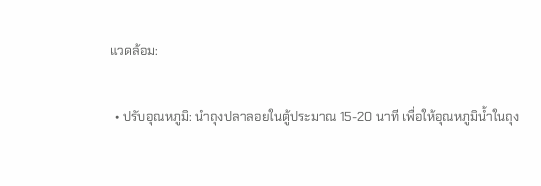แวดล้อม:

  • ปรับอุณหภูมิ: นำถุงปลาลอยในตู้ประมาณ 15-20 นาที เพื่อให้อุณหภูมิน้ำในถุง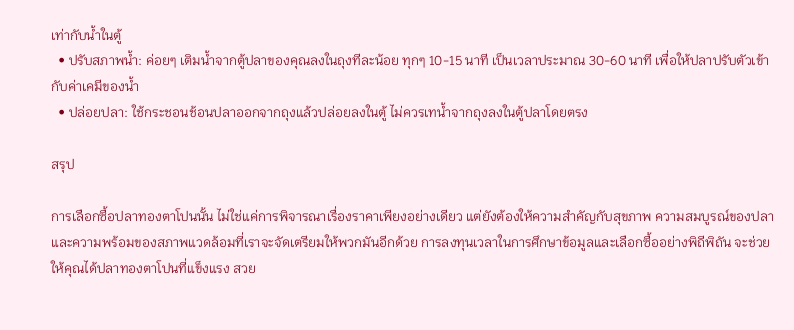เท่ากับน้ำในตู้
  • ปรับสภาพน้ำ: ค่อยๆ เติมน้ำจากตู้ปลาของคุณลงในถุงทีละน้อย ทุกๆ 10-15 นาที เป็นเวลาประมาณ 30-60 นาที เพื่อให้ปลาปรับตัวเข้ากับค่าเคมีของน้ำ
  • ปล่อยปลา: ใช้กระชอนช้อนปลาออกจากถุงแล้วปล่อยลงในตู้ ไม่ควรเทน้ำจากถุงลงในตู้ปลาโดยตรง

สรุป

การเลือกซื้อปลาทองตาโปนนั้น ไม่ใช่แค่การพิจารณาเรื่องราคาเพียงอย่างเดียว แต่ยังต้องให้ความสำคัญกับสุขภาพ ความสมบูรณ์ของปลา และความพร้อมของสภาพแวดล้อมที่เราจะจัดเตรียมให้พวกมันอีกด้วย การลงทุนเวลาในการศึกษาข้อมูลและเลือกซื้ออย่างพิถีพิถัน จะช่วยให้คุณได้ปลาทองตาโปนที่แข็งแรง สวย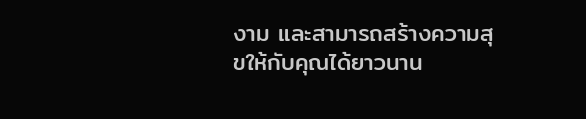งาม และสามารถสร้างความสุขให้กับคุณได้ยาวนาน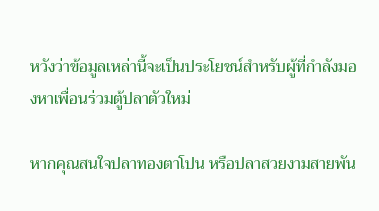หวังว่าข้อมูลเหล่านี้จะเป็นประโยชน์สำหรับผู้ที่กำลังมองหาเพื่อนร่วมตู้ปลาตัวใหม่

หากคุณสนใจปลาทองตาโปน หรือปลาสวยงามสายพัน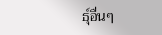ธุ์อื่นๆ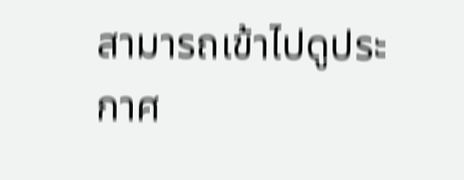สามารถเข้าไปดูประกาศ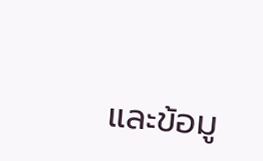และข้อมู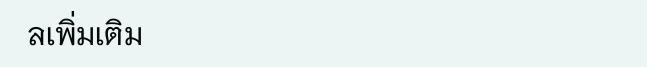ลเพิ่มเติม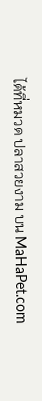ได้ที่หมวด ปลาสวยงาม บน MaHaPet.com